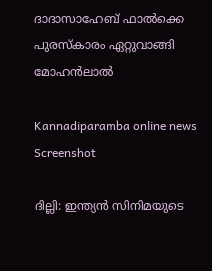ദാദാസാഹേബ് ഫാൽക്കെ പുരസ്കാരം ഏറ്റുവാങ്ങി മോഹൻലാൽ

Kannadiparamba online news
Screenshot

ദില്ലി: ഇന്ത്യൻ സിനിമയുടെ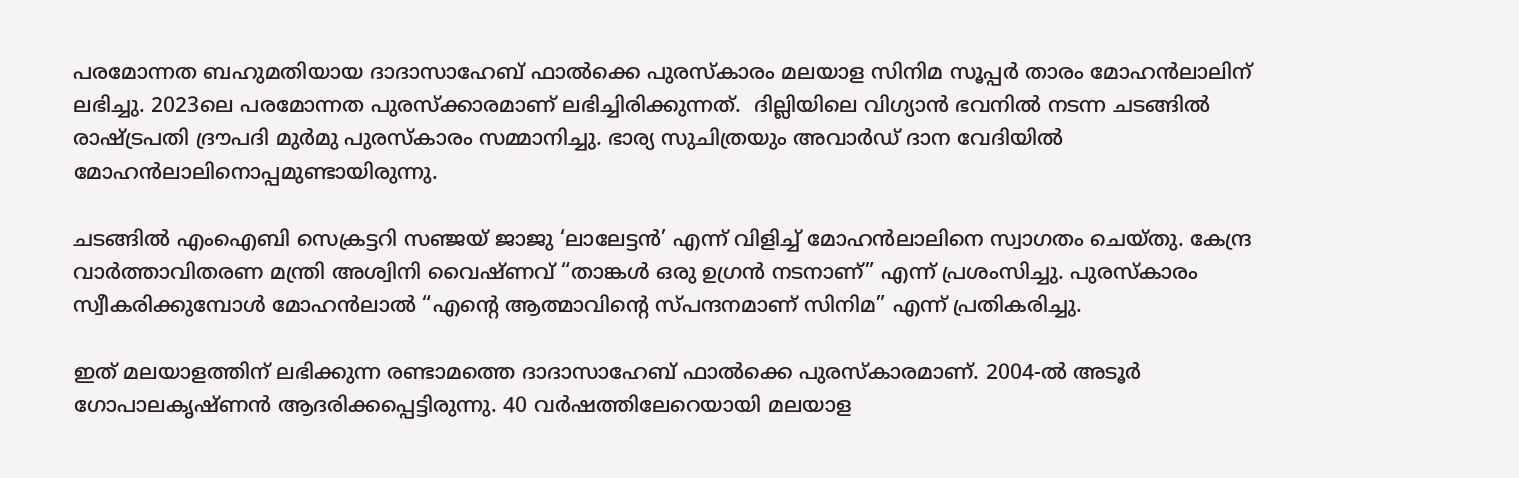പരമോന്നത ബഹുമതിയായ ദാദാസാഹേബ് ഫാൽക്കെ പുരസ്കാരം മലയാള സിനിമ സൂപ്പർ താരം മോഹൻലാലിന് ലഭിച്ചു. 2023ലെ പരമോന്നത പുരസ്ക്കാരമാണ് ലഭിച്ചിരിക്കുന്നത്.  ദില്ലിയിലെ വിഗ്യാൻ ഭവനിൽ നടന്ന ചടങ്ങിൽ രാഷ്ട്രപതി ദ്രൗപദി മുർമു പുരസ്കാരം സമ്മാനിച്ചു. ഭാര്യ സുചിത്രയും അവാർഡ് ദാന വേദിയിൽ മോഹൻലാലിനൊപ്പമുണ്ടായിരുന്നു.

ചടങ്ങിൽ എംഐബി സെക്രട്ടറി സഞ്ജയ് ജാജു ‘ലാലേട്ടൻ’ എന്ന് വിളിച്ച് മോഹൻലാലിനെ സ്വാഗതം ചെയ്തു. കേന്ദ്ര വാർത്താവിതരണ മന്ത്രി അശ്വിനി വൈഷ്ണവ് “താങ്കൾ ഒരു ഉഗ്രൻ നടനാണ്” എന്ന് പ്രശംസിച്ചു. പുരസ്കാരം സ്വീകരിക്കുമ്പോൾ മോഹൻലാൽ “എന്റെ ആത്മാവിന്റെ സ്പന്ദനമാണ് സിനിമ” എന്ന് പ്രതികരിച്ചു.

ഇത് മലയാളത്തിന് ലഭിക്കുന്ന രണ്ടാമത്തെ ദാദാസാഹേബ് ഫാൽക്കെ പുരസ്കാരമാണ്. 2004-ൽ അടൂർ ഗോപാലകൃഷ്ണൻ ആദരിക്കപ്പെട്ടിരുന്നു. 40 വർഷത്തിലേറെയായി മലയാള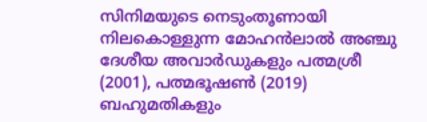സിനിമയുടെ നെടുംതൂണായി നിലകൊള്ളുന്ന മോഹൻലാൽ അഞ്ചു ദേശീയ അവാർഡുകളും പത്മശ്രീ (2001), പത്മഭൂഷൺ (2019) ബഹുമതികളും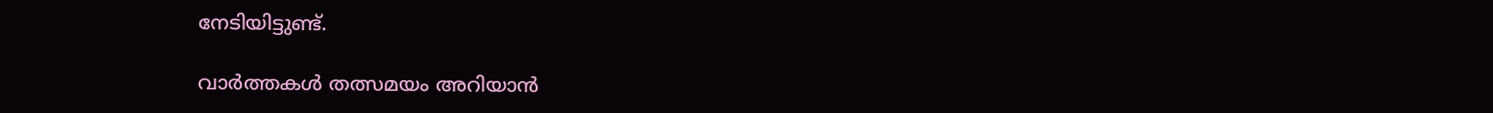നേടിയിട്ടുണ്ട്.

വാർത്തകൾ തത്സമയം അറിയാൻ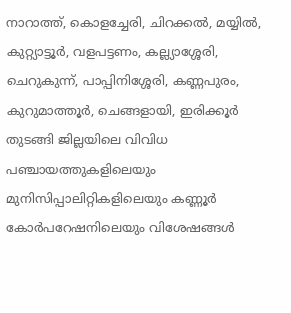നാറാത്ത്, കൊളച്ചേരി, ചിറക്കൽ, മയ്യിൽ, കുറ്റ്യാട്ടൂർ, വളപട്ടണം, കല്ല്യാശ്ശേരി, ചെറുകുന്ന്, പാപ്പിനിശ്ശേരി, കണ്ണപുരം, കുറുമാത്തൂർ, ചെങ്ങളായി, ഇരിക്കൂർ തുടങ്ങി ജില്ലയിലെ വിവിധ പഞ്ചായത്തുകളിലെയും മുനിസിപ്പാലിറ്റികളിലെയും കണ്ണൂർ കോർപറേഷനിലെയും വിശേഷങ്ങൾ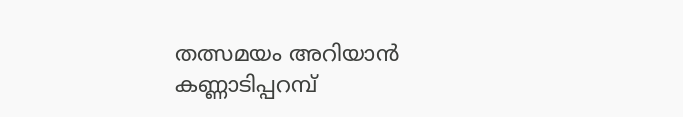തത്സമയം അറിയാൻ കണ്ണാടിപ്പറമ്പ്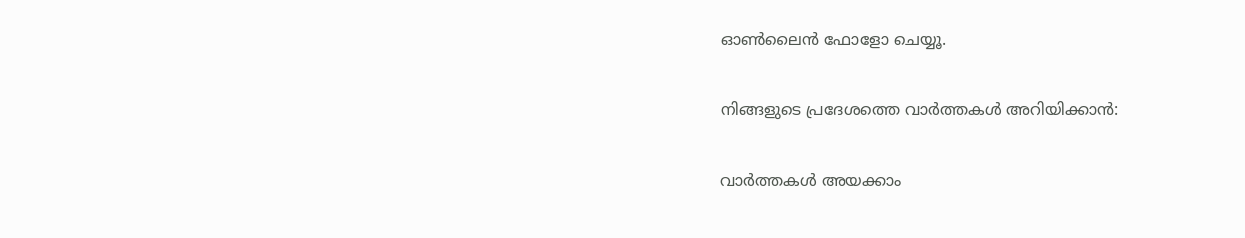ഓൺലൈൻ ഫോളോ ചെയ്യൂ.

നിങ്ങളുടെ പ്രദേശത്തെ വാർത്തകൾ അറിയിക്കാൻ:

വാർത്തകൾ അയക്കാം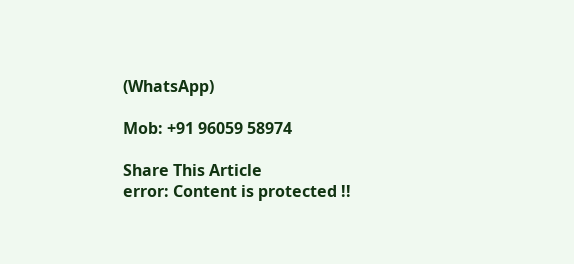(WhatsApp)

Mob: +91 96059 58974

Share This Article
error: Content is protected !!